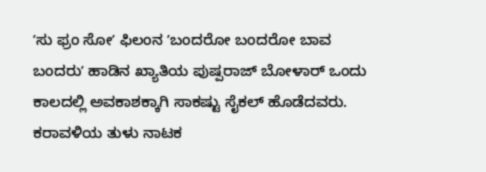ʼಸು ಫ್ರಂ ಸೋʼ ಫಿಲಂನ ʼಬಂದರೋ ಬಂದರೋ ಬಾವ ಬಂದರುʼ ಹಾಡಿನ ಖ್ಯಾತಿಯ ಪುಷ್ಪರಾಜ್ ಬೋಳಾರ್ ಒಂದು ಕಾಲದಲ್ಲಿ ಅವಕಾಶಕ್ಕಾಗಿ ಸಾಕಷ್ಟು ಸೈಕಲ್ ಹೊಡೆದವರು. ಕರಾವಳಿಯ ತುಳು ನಾಟಕ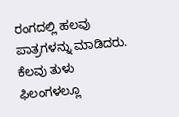ರಂಗದಲ್ಲಿ ಹಲವು ಪಾತ್ರಗಳನ್ನು ಮಾಡಿದರು. ಕೆಲವು ತುಳು ಫಿಲಂಗಳಲ್ಲೂ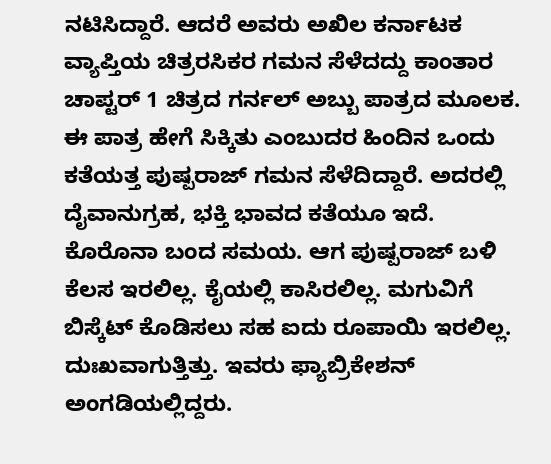ನಟಿಸಿದ್ದಾರೆ. ಆದರೆ ಅವರು ಅಖಿಲ ಕರ್ನಾಟಕ ವ್ಯಾಪ್ತಿಯ ಚಿತ್ರರಸಿಕರ ಗಮನ ಸೆಳೆದದ್ದು ಕಾಂತಾರ ಚಾಪ್ಟರ್ 1 ಚಿತ್ರದ ಗರ್ನಲ್ ಅಬ್ಬು ಪಾತ್ರದ ಮೂಲಕ. ಈ ಪಾತ್ರ ಹೇಗೆ ಸಿಕ್ಕಿತು ಎಂಬುದರ ಹಿಂದಿನ ಒಂದು ಕತೆಯತ್ತ ಪುಷ್ಪರಾಜ್ ಗಮನ ಸೆಳೆದಿದ್ದಾರೆ. ಅದರಲ್ಲಿ ದೈವಾನುಗ್ರಹ, ಭಕ್ತಿ ಭಾವದ ಕತೆಯೂ ಇದೆ.
ಕೊರೊನಾ ಬಂದ ಸಮಯ. ಆಗ ಪುಷ್ಪರಾಜ್ ಬಳಿ ಕೆಲಸ ಇರಲಿಲ್ಲ. ಕೈಯಲ್ಲಿ ಕಾಸಿರಲಿಲ್ಲ. ಮಗುವಿಗೆ ಬಿಸ್ಕೆಟ್ ಕೊಡಿಸಲು ಸಹ ಐದು ರೂಪಾಯಿ ಇರಲಿಲ್ಲ. ದುಃಖವಾಗುತ್ತಿತ್ತು. ಇವರು ಫ್ಯಾಬ್ರಿಕೇಶನ್ ಅಂಗಡಿಯಲ್ಲಿದ್ದರು.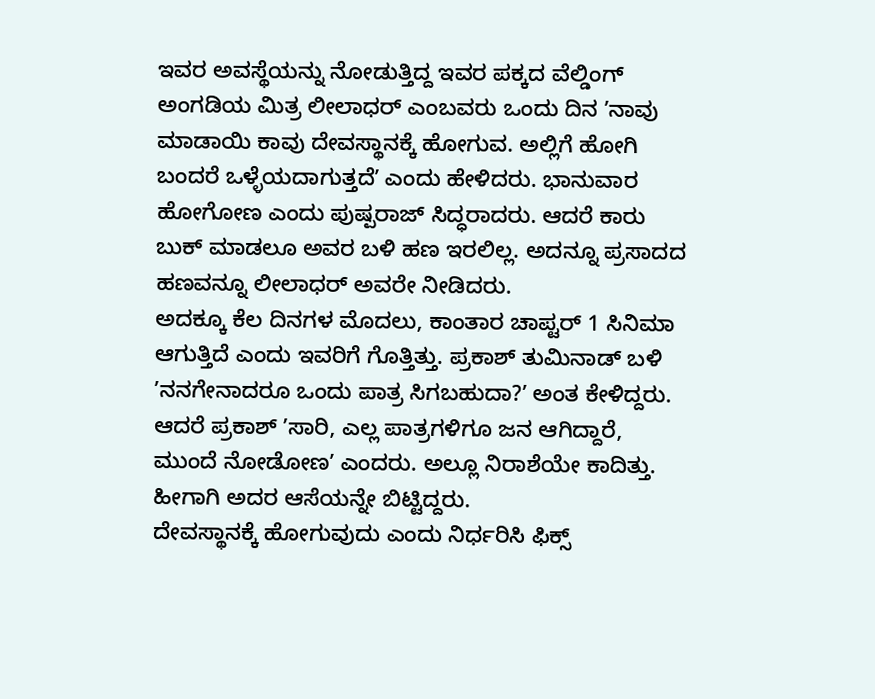ಇವರ ಅವಸ್ಥೆಯನ್ನು ನೋಡುತ್ತಿದ್ದ ಇವರ ಪಕ್ಕದ ವೆಲ್ಡಿಂಗ್ ಅಂಗಡಿಯ ಮಿತ್ರ ಲೀಲಾಧರ್ ಎಂಬವರು ಒಂದು ದಿನ ʼನಾವು ಮಾಡಾಯಿ ಕಾವು ದೇವಸ್ಥಾನಕ್ಕೆ ಹೋಗುವ. ಅಲ್ಲಿಗೆ ಹೋಗಿ ಬಂದರೆ ಒಳ್ಳೆಯದಾಗುತ್ತದೆʼ ಎಂದು ಹೇಳಿದರು. ಭಾನುವಾರ ಹೋಗೋಣ ಎಂದು ಪುಷ್ಪರಾಜ್ ಸಿದ್ಧರಾದರು. ಆದರೆ ಕಾರು ಬುಕ್ ಮಾಡಲೂ ಅವರ ಬಳಿ ಹಣ ಇರಲಿಲ್ಲ. ಅದನ್ನೂ ಪ್ರಸಾದದ ಹಣವನ್ನೂ ಲೀಲಾಧರ್ ಅವರೇ ನೀಡಿದರು.
ಅದಕ್ಕೂ ಕೆಲ ದಿನಗಳ ಮೊದಲು, ಕಾಂತಾರ ಚಾಪ್ಟರ್ 1 ಸಿನಿಮಾ ಆಗುತ್ತಿದೆ ಎಂದು ಇವರಿಗೆ ಗೊತ್ತಿತ್ತು. ಪ್ರಕಾಶ್ ತುಮಿನಾಡ್ ಬಳಿ ʼನನಗೇನಾದರೂ ಒಂದು ಪಾತ್ರ ಸಿಗಬಹುದಾ?ʼ ಅಂತ ಕೇಳಿದ್ದರು. ಆದರೆ ಪ್ರಕಾಶ್ ʼಸಾರಿ, ಎಲ್ಲ ಪಾತ್ರಗಳಿಗೂ ಜನ ಆಗಿದ್ದಾರೆ, ಮುಂದೆ ನೋಡೋಣʼ ಎಂದರು. ಅಲ್ಲೂ ನಿರಾಶೆಯೇ ಕಾದಿತ್ತು. ಹೀಗಾಗಿ ಅದರ ಆಸೆಯನ್ನೇ ಬಿಟ್ಟಿದ್ದರು.
ದೇವಸ್ಥಾನಕ್ಕೆ ಹೋಗುವುದು ಎಂದು ನಿರ್ಧರಿಸಿ ಫಿಕ್ಸ್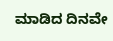ಮಾಡಿದ ದಿನವೇ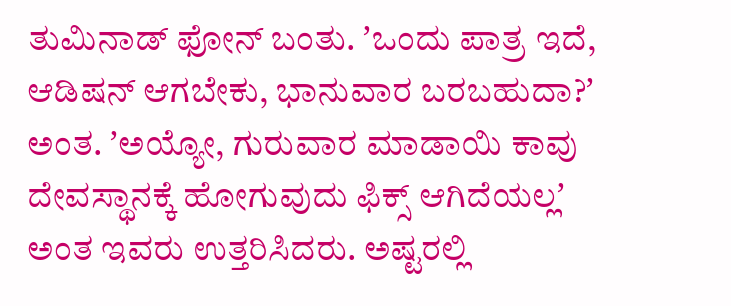ತುಮಿನಾಡ್ ಫೋನ್ ಬಂತು. ʼಒಂದು ಪಾತ್ರ ಇದೆ, ಆಡಿಷನ್ ಆಗಬೇಕು, ಭಾನುವಾರ ಬರಬಹುದಾ?ʼ ಅಂತ. ʼಅಯ್ಯೋ, ಗುರುವಾರ ಮಾಡಾಯಿ ಕಾವು ದೇವಸ್ಥಾನಕ್ಕೆ ಹೋಗುವುದು ಫಿಕ್ಸ್ ಆಗಿದೆಯಲ್ಲʼ ಅಂತ ಇವರು ಉತ್ತರಿಸಿದರು. ಅಷ್ಟರಲ್ಲಿ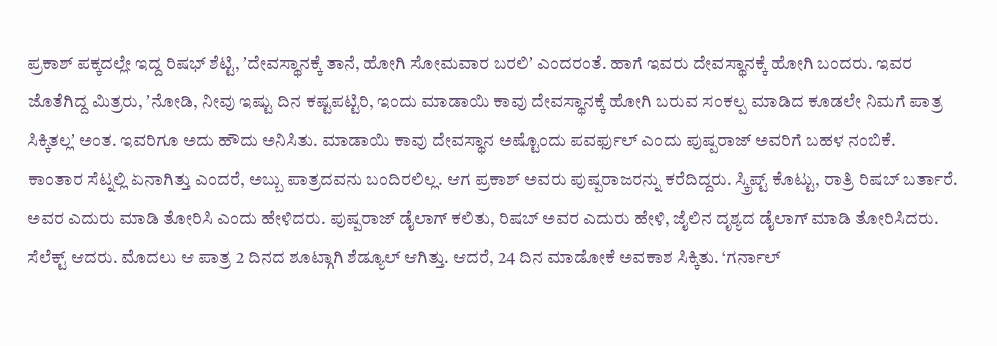ಪ್ರಕಾಶ್ ಪಕ್ಕದಲ್ಲೇ ಇದ್ದ ರಿಷಭ್ ಶೆಟ್ಟಿ, ʼದೇವಸ್ಥಾನಕ್ಕೆ ತಾನೆ, ಹೋಗಿ ಸೋಮವಾರ ಬರಲಿʼ ಎಂದರಂತೆ. ಹಾಗೆ ಇವರು ದೇವಸ್ಥಾನಕ್ಕೆ ಹೋಗಿ ಬಂದರು. ಇವರ ಜೊತೆಗಿದ್ದ ಮಿತ್ರರು, ʼನೋಡಿ, ನೀವು ಇಷ್ಟು ದಿನ ಕಷ್ಟಪಟ್ಟಿರಿ, ಇಂದು ಮಾಡಾಯಿ ಕಾವು ದೇವಸ್ಥಾನಕ್ಕೆ ಹೋಗಿ ಬರುವ ಸಂಕಲ್ಪ ಮಾಡಿದ ಕೂಡಲೇ ನಿಮಗೆ ಪಾತ್ರ ಸಿಕ್ಕಿತಲ್ಲʼ ಅಂತ. ಇವರಿಗೂ ಅದು ಹೌದು ಅನಿಸಿತು. ಮಾಡಾಯಿ ಕಾವು ದೇವಸ್ಥಾನ ಅಷ್ಟೊಂದು ಪವರ್ಫುಲ್ ಎಂದು ಪುಷ್ಪರಾಜ್ ಅವರಿಗೆ ಬಹಳ ನಂಬಿಕೆ.
ಕಾಂತಾರ ಸೆಟ್ನಲ್ಲಿ ಏನಾಗಿತ್ತು ಎಂದರೆ, ಅಬ್ಬು ಪಾತ್ರದವನು ಬಂದಿರಲಿಲ್ಲ. ಆಗ ಪ್ರಕಾಶ್ ಅವರು ಪುಷ್ಪರಾಜರನ್ನು ಕರೆದಿದ್ದರು. ಸ್ಕ್ರಿಪ್ಟ್ ಕೊಟ್ಟು, ರಾತ್ರಿ ರಿಷಬ್ ಬರ್ತಾರೆ. ಅವರ ಎದುರು ಮಾಡಿ ತೋರಿಸಿ ಎಂದು ಹೇಳಿದರು. ಪುಷ್ಪರಾಜ್ ಡೈಲಾಗ್ ಕಲಿತು, ರಿಷಬ್ ಅವರ ಎದುರು ಹೇಳಿ, ಜೈಲಿನ ದೃಶ್ಯದ ಡೈಲಾಗ್ ಮಾಡಿ ತೋರಿಸಿದರು. ಸೆಲೆಕ್ಟ್ ಆದರು. ಮೊದಲು ಆ ಪಾತ್ರ 2 ದಿನದ ಶೂಟ್ಗಾಗಿ ಶೆಡ್ಯೂಲ್ ಆಗಿತ್ತು. ಆದರೆ, 24 ದಿನ ಮಾಡೋಕೆ ಅವಕಾಶ ಸಿಕ್ಕಿತು. ‘ಗರ್ನಾಲ್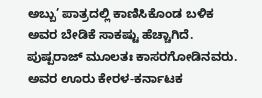ಅಬ್ಬು’ ಪಾತ್ರದಲ್ಲಿ ಕಾಣಿಸಿಕೊಂಡ ಬಳಿಕ ಅವರ ಬೇಡಿಕೆ ಸಾಕಷ್ಟು ಹೆಚ್ಚಾಗಿದೆ.
ಪುಷ್ಪರಾಜ್ ಮೂಲತಃ ಕಾಸರಗೋಡಿನವರು. ಅವರ ಊರು ಕೇರಳ-ಕರ್ನಾಟಕ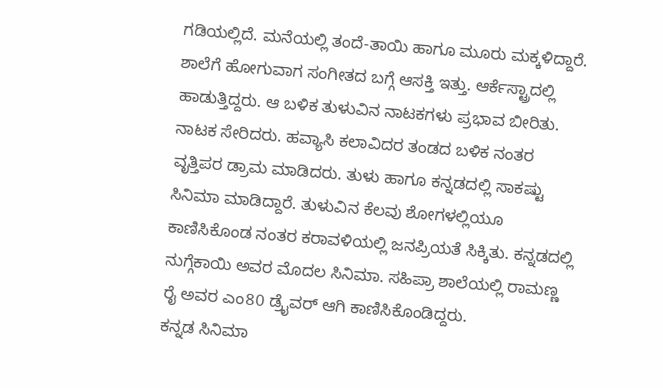ಗಡಿಯಲ್ಲಿದೆ. ಮನೆಯಲ್ಲಿ ತಂದೆ-ತಾಯಿ ಹಾಗೂ ಮೂರು ಮಕ್ಕಳಿದ್ದಾರೆ. ಶಾಲೆಗೆ ಹೋಗುವಾಗ ಸಂಗೀತದ ಬಗ್ಗೆ ಆಸಕ್ತಿ ಇತ್ತು. ಆರ್ಕೆಸ್ಟ್ರಾದಲ್ಲಿ ಹಾಡುತ್ತಿದ್ದರು. ಆ ಬಳಿಕ ತುಳುವಿನ ನಾಟಕಗಳು ಪ್ರಭಾವ ಬೀರಿತು. ನಾಟಕ ಸೇರಿದರು. ಹವ್ಯಾಸಿ ಕಲಾವಿದರ ತಂಡದ ಬಳಿಕ ನಂತರ ವೃತ್ತಿಪರ ಡ್ರಾಮ ಮಾಡಿದರು. ತುಳು ಹಾಗೂ ಕನ್ನಡದಲ್ಲಿ ಸಾಕಷ್ಟು ಸಿನಿಮಾ ಮಾಡಿದ್ದಾರೆ. ತುಳುವಿನ ಕೆಲವು ಶೋಗಳಲ್ಲಿಯೂ ಕಾಣಿಸಿಕೊಂಡ ನಂತರ ಕರಾವಳಿಯಲ್ಲಿ ಜನಪ್ರಿಯತೆ ಸಿಕ್ಕಿತು. ಕನ್ನಡದಲ್ಲಿ ನುಗ್ಗೆಕಾಯಿ ಅವರ ಮೊದಲ ಸಿನಿಮಾ. ಸಹಿಪ್ರಾ ಶಾಲೆಯಲ್ಲಿ ರಾಮಣ್ಣ ರೈ ಅವರ ಎಂ80 ಡ್ರೈವರ್ ಆಗಿ ಕಾಣಿಸಿಕೊಂಡಿದ್ದರು.
ಕನ್ನಡ ಸಿನಿಮಾ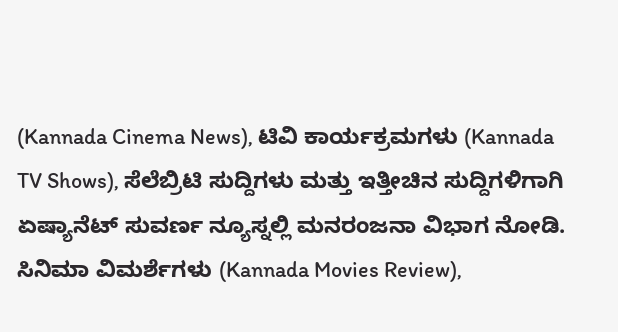(Kannada Cinema News), ಟಿವಿ ಕಾರ್ಯಕ್ರಮಗಳು (Kannada TV Shows), ಸೆಲೆಬ್ರಿಟಿ ಸುದ್ದಿಗಳು ಮತ್ತು ಇತ್ತೀಚಿನ ಸುದ್ದಿಗಳಿಗಾಗಿ ಏಷ್ಯಾನೆಟ್ ಸುವರ್ಣ ನ್ಯೂಸ್ನಲ್ಲಿ ಮನರಂಜನಾ ವಿಭಾಗ ನೋಡಿ. ಸಿನಿಮಾ ವಿಮರ್ಶೆಗಳು (Kannada Movies Review),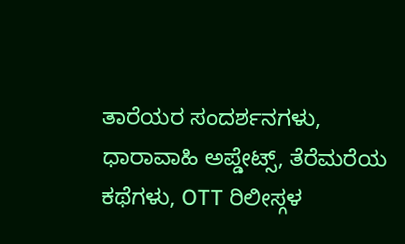ತಾರೆಯರ ಸಂದರ್ಶನಗಳು, ಧಾರಾವಾಹಿ ಅಪ್ಡೇಟ್ಸ್, ತೆರೆಮರೆಯ ಕಥೆಗಳು, OTT ರಿಲೀಸ್ಗಳ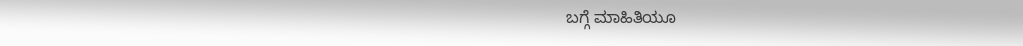ಬಗ್ಗೆ ಮಾಹಿತಿಯೂ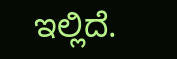ಇಲ್ಲಿದೆ.